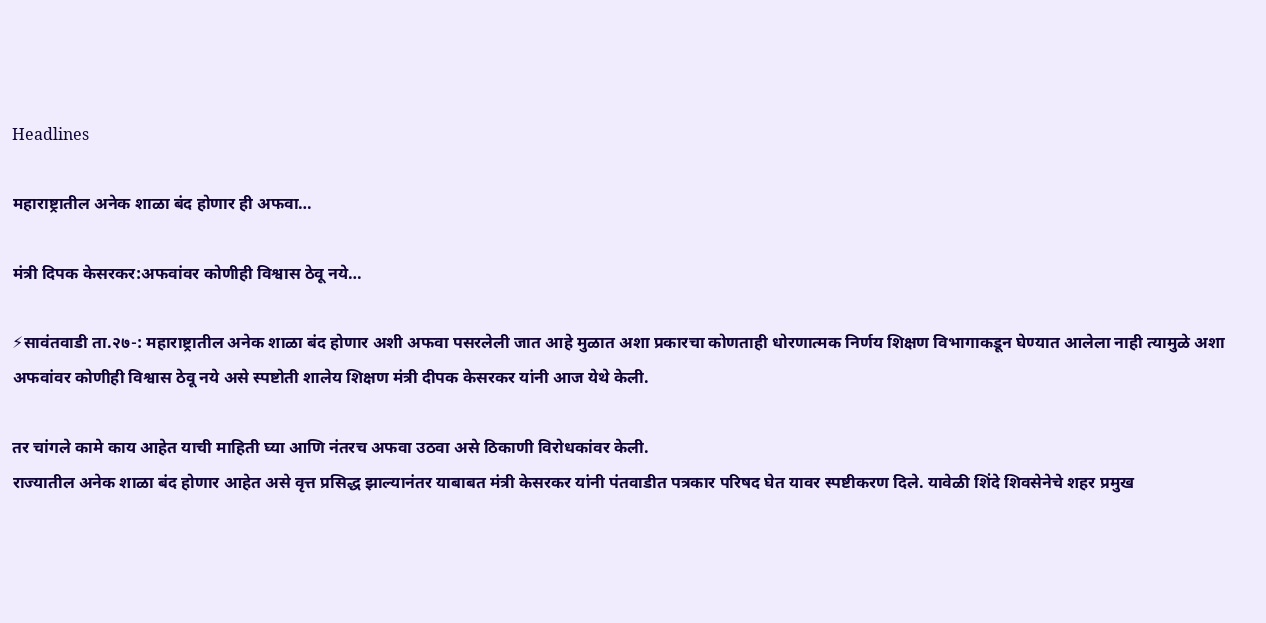Headlines

महाराष्ट्रातील अनेक शाळा बंद होणार ही अफवा…

मंत्री दिपक केसरकर:अफवांवर कोणीही विश्वास ठेवू नये…

⚡सावंतवाडी ता.२७-: महाराष्ट्रातील अनेक शाळा बंद होणार अशी अफवा पसरलेली जात आहे मुळात अशा प्रकारचा कोणताही धोरणात्मक निर्णय शिक्षण विभागाकडून घेण्यात आलेला नाही त्यामुळे अशा अफवांवर कोणीही विश्वास ठेवू नये असे स्पष्टोती शालेय शिक्षण मंत्री दीपक केसरकर यांनी आज येथे केली.

तर चांगले कामे काय आहेत याची माहिती घ्या आणि नंतरच अफवा उठवा असे ठिकाणी विरोधकांवर केली.
राज्यातील अनेक शाळा बंद होणार आहेत असे वृत्त प्रसिद्ध झाल्यानंतर याबाबत मंत्री केसरकर यांनी पंतवाडीत पत्रकार परिषद घेत यावर स्पष्टीकरण दिले. यावेळी शिंदे शिवसेनेचे शहर प्रमुख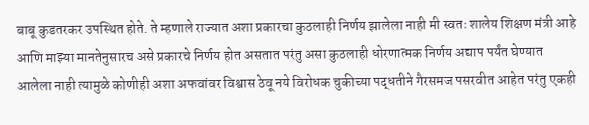बाबू कुडतरकर उपस्थित होते. ते म्हणाले राज्यात अशा प्रकारचा कुठलाही निर्णय झालेला नाही मी स्वतः शालेय शिक्षण मंत्री आहे आणि माझ्या मानतेनुसारच असे प्रकारचे निर्णय होत असतात परंतु असा कुठलाही धोरणात्मक निर्णय अद्याप पर्यंत घेण्यात आलेला नाही त्यामुळे कोणीही अशा अफवांवर विश्वास ठेवू नये विरोधक चुकीच्या पद्धतीने गैरसमज पसरवीत आहेत परंतु एकही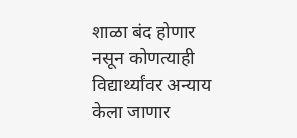शाळा बंद होणार नसून कोणत्याही विद्यार्थ्यांवर अन्याय केला जाणार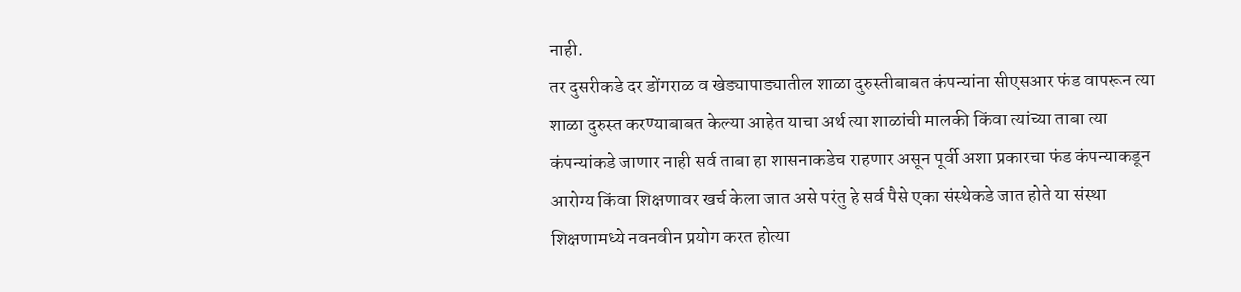नाही.
तर दुसरीकडे दर डोंगराळ व खेड्यापाड्यातील शाळा दुरुस्तीबाबत कंपन्यांना सीएसआर फंड वापरून त्या शाळा दुरुस्त करण्याबाबत केल्या आहेत याचा अर्थ त्या शाळांची मालकी किंवा त्यांच्या ताबा त्या कंपन्यांकडे जाणार नाही सर्व ताबा हा शासनाकडेच राहणार असून पूर्वी अशा प्रकारचा फंड कंपन्याकडून आरोग्य किंवा शिक्षणावर खर्च केला जात असे परंतु हे सर्व पैसे एका संस्थेकडे जात होते या संस्था शिक्षणामध्ये नवनवीन प्रयोग करत होत्या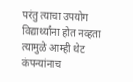परंतु त्याचा उपयोग विद्यार्थ्यांना होत नव्हता त्यामुळे आम्ही थेट कंपन्यांनाच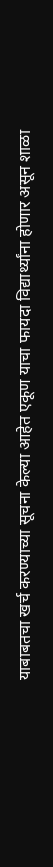याबाबतचा खर्च करण्याच्या सूचना केल्या आहेत एकूण याचा फायदा विद्यार्थ्यांना होणार असून शाळा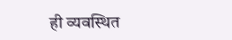ही व्यवस्थित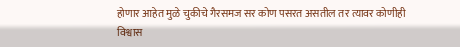होणार आहेत मुळे चुकीचे गैरसमज सर कोण पसरत असतील तर त्यावर कोणीही विश्वास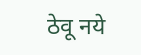ठेवू नये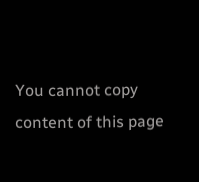You cannot copy content of this page